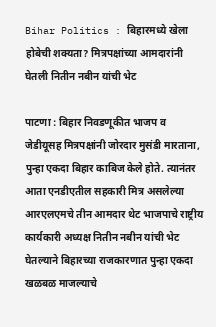Bihar Politics : बिहारमध्ये खेला होबेची शक्यता? मित्रपक्षांच्या आमदारांनी घेतली नितीन नबीन यांची भेट

पाटणा : बिहार निवडणूकीत भाजप व जेडीयूसह मित्रपक्षांनी जोरदार मुसंडी मारताना, पुन्हा एकदा बिहार काबिज केले होते. त्यानंतर आता एनडीएतील सहकारी मित्र असलेल्या आरएलएमचे तीन आमदार थेट भाजपाचे राष्ट्रीय कार्यकारी अध्यक्ष नितीन नबीन यांची भेट घेतल्याने बिहारच्या राजकारणात पुन्हा एकदा खळबळ माजल्याचे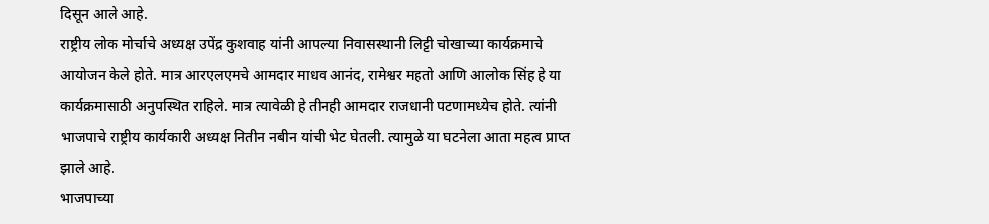दिसून आले आहे.
राष्ट्रीय लोक मोर्चाचे अध्यक्ष उपेंद्र कुशवाह यांनी आपल्या निवासस्थानी लिट्टी चोखाच्या कार्यक्रमाचे आयोजन केले होते. मात्र आरएलएमचे आमदार माधव आनंद, रामेश्वर महतो आणि आलोक सिंह हे या कार्यक्रमासाठी अनुपस्थित राहिले. मात्र त्यावेळी हे तीनही आमदार राजधानी पटणामध्येच होते. त्यांनी भाजपाचे राष्ट्रीय कार्यकारी अध्यक्ष नितीन नबीन यांची भेट घेतली. त्यामुळे या घटनेला आता महत्व प्राप्त झाले आहे.
भाजपाच्या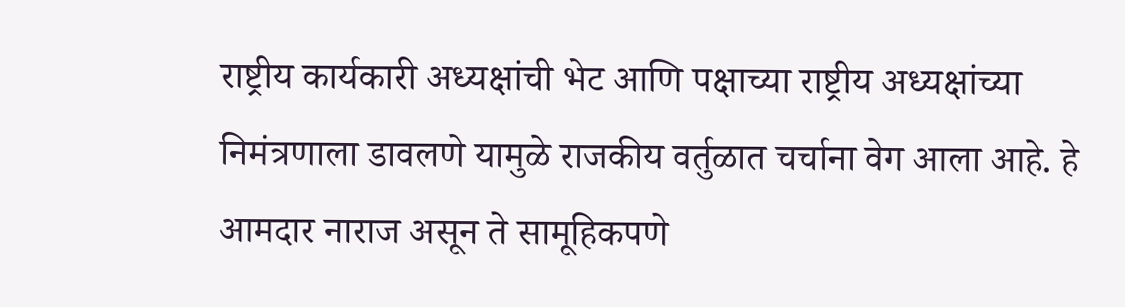राष्ट्रीय कार्यकारी अध्यक्षांची भेट आणि पक्षाच्या राष्ट्रीय अध्यक्षांच्या निमंत्रणाला डावलणे यामुळे राजकीय वर्तुळात चर्चाना वेग आला आहे. हे आमदार नाराज असून ते सामूहिकपणे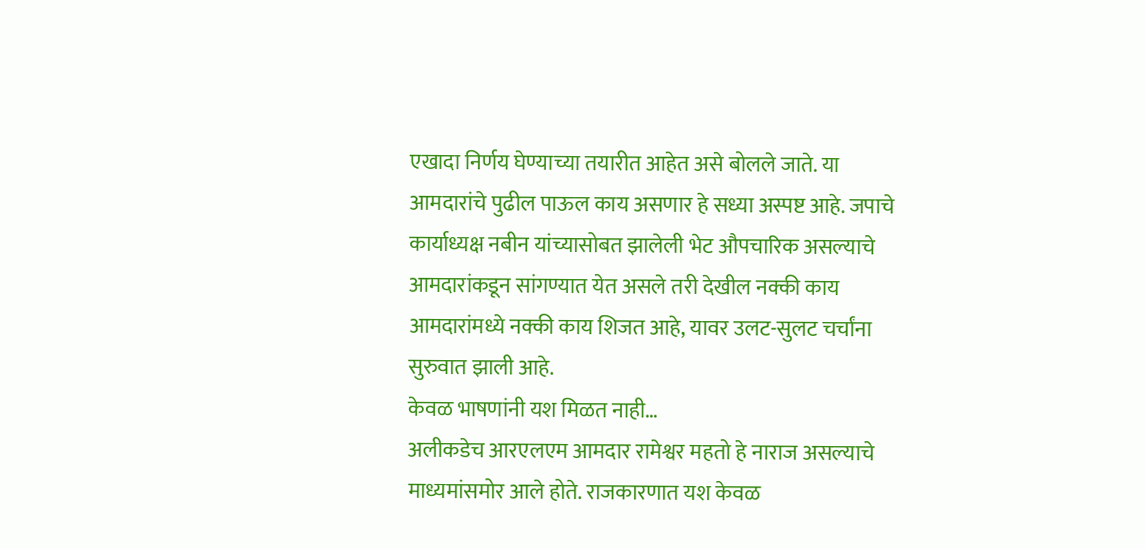एखादा निर्णय घेण्याच्या तयारीत आहेत असे बोलले जाते. या आमदारांचे पुढील पाऊल काय असणार हे सध्या अस्पष्ट आहे. जपाचे कार्याध्यक्ष नबीन यांच्यासोबत झालेली भेट औपचारिक असल्याचे आमदारांकडून सांगण्यात येत असले तरी देखील नक्की काय आमदारांमध्ये नक्की काय शिजत आहे, यावर उलट-सुलट चर्चांना सुरुवात झाली आहे.
केवळ भाषणांनी यश मिळत नाही…
अलीकडेच आरएलएम आमदार रामेश्वर महतो हे नाराज असल्याचे माध्यमांसमोर आले होते. राजकारणात यश केवळ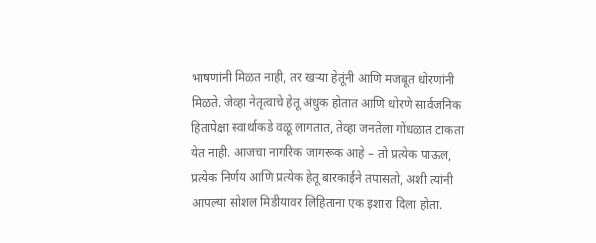भाषणांनी मिळत नाही, तर खऱ्या हेतूंनी आणि मजबूत धोरणांनी मिळते. जेव्हा नेतृत्वाचे हेतू अंधुक होतात आणि धोरणे सार्वजनिक हितापेक्षा स्वार्थाकडे वळू लागतात, तेव्हा जनतेला गोंधळात टाकता येत नाही. आजचा नागरिक जागरूक आहे – तो प्रत्येक पाऊल, प्रत्येक निर्णय आणि प्रत्येक हेतू बारकाईने तपासतो, अशी त्यांनी आपल्या सोशल मिडीयावर लिहिताना एक इशारा दिला होता.